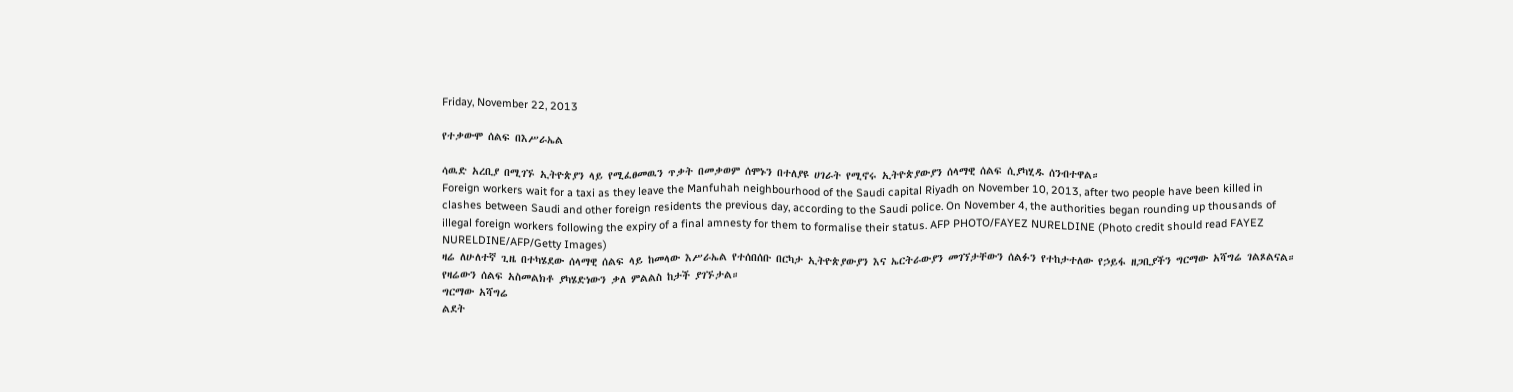Friday, November 22, 2013

የተቃውሞ ሰልፍ በእሥራኤል

ሳዉድ አረቢያ በሚገኙ ኢትዮጵያን ላይ የሚፈፀመዉን ጥቃት በመቃወም ሰሞኑን በተለያዩ ሀገራት የሚኖሩ ኢትዮጵያውያን ሰላማዊ ሰልፍ ሲያካሂዱ ሰንብተዋል።
Foreign workers wait for a taxi as they leave the Manfuhah neighbourhood of the Saudi capital Riyadh on November 10, 2013, after two people have been killed in clashes between Saudi and other foreign residents the previous day, according to the Saudi police. On November 4, the authorities began rounding up thousands of illegal foreign workers following the expiry of a final amnesty for them to formalise their status. AFP PHOTO/FAYEZ NURELDINE (Photo credit should read FAYEZ NURELDINE/AFP/Getty Images)
ዛሬ ለሁለተኛ ጊዜ በተካሄደው ሰላማዊ ሰልፍ ላይ ከመላው እሥራኤል የተሰበሰቡ በርካታ ኢትዮጵያውያን እና ኤርትራውያን መገኘታቸውን ሰልፉን የተከታተለው የኃይፋ ዘጋቢያችን ግርማው አሻግሬ ገልጾልናል። የዛሬውን ሰልፍ አስመልክቶ ያካሄድነውን ቃለ ምልልስ ከታች ያገኙታል።
ግርማው አሻግሬ
ልደት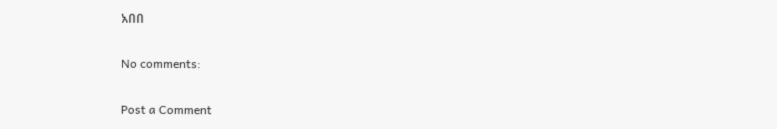አበበ

No comments:

Post a Comment